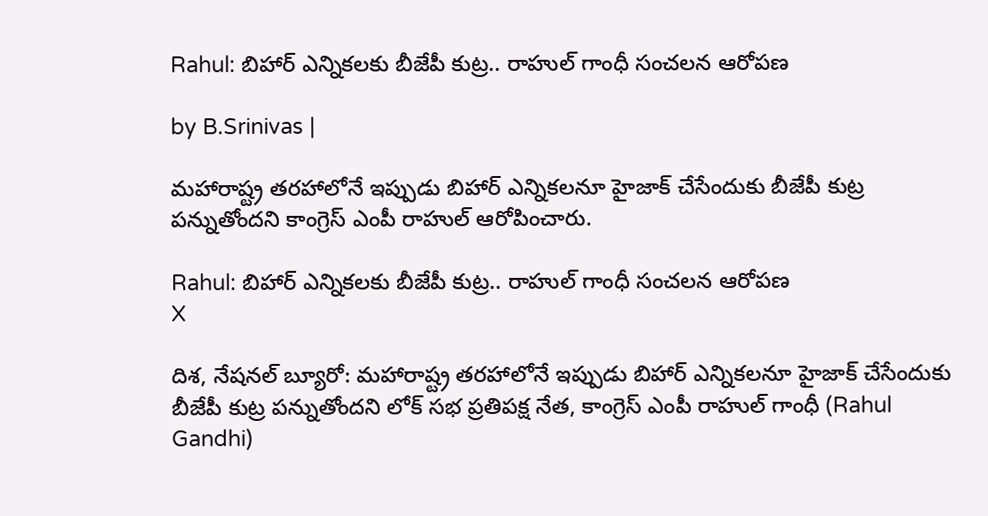Rahul: బిహార్ ఎన్నికలకు బీజేపీ కుట్ర.. రాహుల్ గాంధీ సంచలన ఆరోపణ

by B.Srinivas |

మహారాష్ట్ర తరహాలోనే ఇప్పుడు బిహార్ ఎన్నికలనూ హైజాక్ చేసేందుకు బీజేపీ కుట్ర పన్నుతోందని కాంగ్రెస్ ఎంపీ రాహుల్ ఆరోపించారు.

Rahul: బిహార్ ఎన్నికలకు బీజేపీ కుట్ర.. రాహుల్ గాంధీ సంచలన ఆరోపణ
X

దిశ, నేషనల్ బ్యూరో: మహారాష్ట్ర తరహాలోనే ఇప్పుడు బిహార్ ఎన్నికలనూ హైజాక్ చేసేందుకు బీజేపీ కుట్ర పన్నుతోందని లోక్ సభ ప్రతిపక్ష నేత, కాంగ్రెస్ ఎంపీ రాహుల్ గాంధీ (Rahul Gandhi)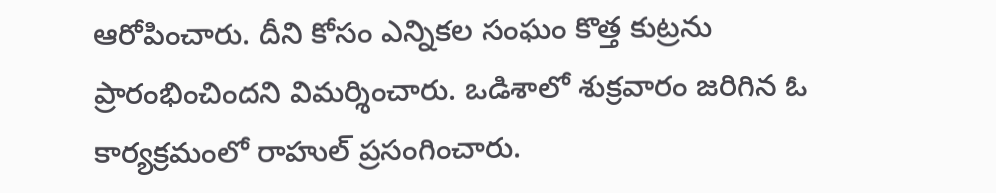ఆరోపించారు. దీని కోసం ఎన్నికల సంఘం కొత్త కుట్రను ప్రారంభించిందని విమర్శించారు. ఒడిశాలో శుక్రవారం జరిగిన ఓ కార్యక్రమంలో రాహుల్ ప్రసంగించారు.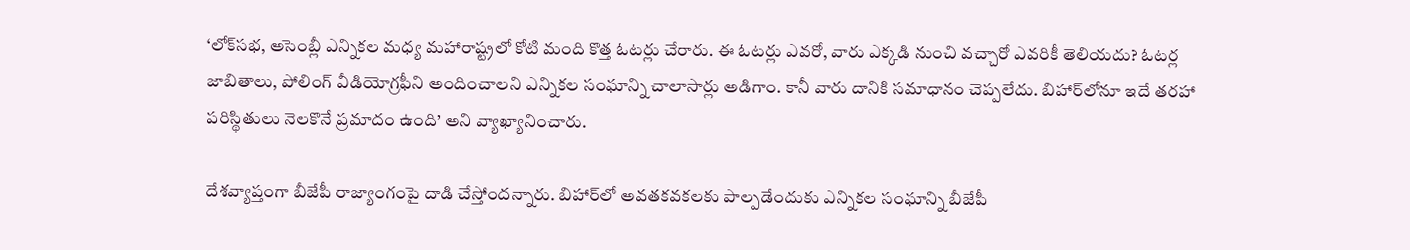‘లోక్‌సభ, అసెంబ్లీ ఎన్నికల మధ్య మహారాష్ట్రలో కోటి మంది కొత్త ఓటర్లు చేరారు. ఈ ఓటర్లు ఎవరో, వారు ఎక్కడి నుంచి వచ్చారో ఎవరికీ తెలియదు? ఓటర్ల జాబితాలు, పోలింగ్ వీడియోగ్రఫీని అందించాలని ఎన్నికల సంఘాన్ని చాలాసార్లు అడిగాం. కానీ వారు దానికి సమాధానం చెప్పలేదు. బిహార్‌లోనూ ఇదే తరహా పరిస్థితులు నెలకొనే ప్రమాదం ఉంది’ అని వ్యాఖ్యానించారు.

దేశవ్యాప్తంగా బీజేపీ రాజ్యాంగంపై దాడి చేస్తోందన్నారు. బిహార్‌లో అవతకవకలకు పాల్పడేందుకు ఎన్నికల సంఘాన్ని బీజేపీ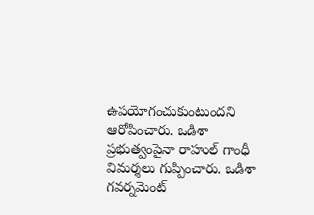ఉపయోగంచుకుంటుందని ఆరోపించారు. ఒడిశా ప్రభుత్వంపైనా రాహుల్ గాంధీ విమర్శలు గుప్పించారు. ఒడిశా గవర్నమెంట్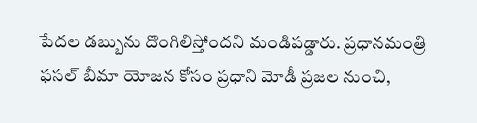పేదల డబ్బును దొంగిలిస్తోందని మండిపడ్డారు. ప్రధానమంత్రి ఫసల్ బీమా యోజన కోసం ప్రధాని మోడీ ప్రజల నుంచి,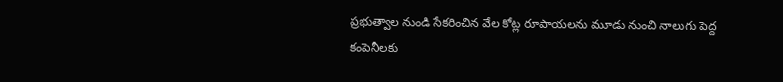ప్రభుత్వాల నుండి సేకరించిన వేల కోట్ల రూపాయలను మూడు నుంచి నాలుగు పెద్ద కంపెనీలకు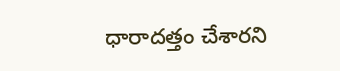ధారాదత్తం చేశారని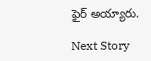ఫైర్ అయ్యారు.

Next Story